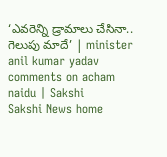‘ఎవరెన్ని డ్రామాలు చేసినా.. గెలుపు మాదే’ | minister anil kumar yadav comments on acham naidu | Sakshi
Sakshi News home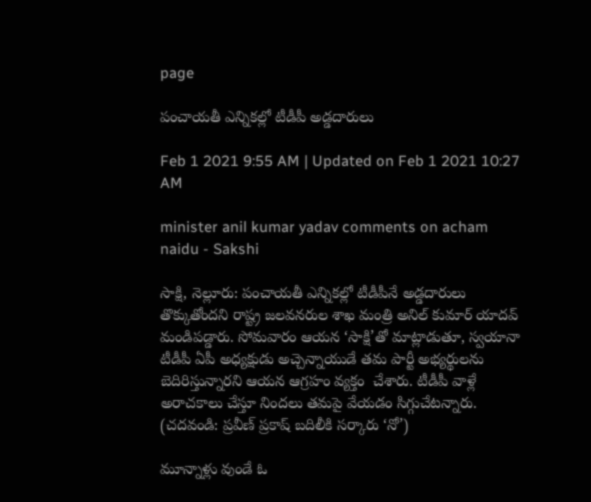page

పంచాయతీ ఎన్నికల్లో టీడీపీ అడ్డదారులు

Feb 1 2021 9:55 AM | Updated on Feb 1 2021 10:27 AM

minister anil kumar yadav comments on acham naidu - Sakshi

సాక్షి, నెల్లూరు: పంచాయతీ ఎన్నికల్లో టీడీపీనే అడ్డదారులు తొక్కుతోందని రాష్ట్ర జలవనరుల శాఖ మంత్రి అనిల్ కుమార్ యాదవ్ మండిపడ్డారు. సోమవారం ఆయన ‘సాక్షి’తో మాట్లాడుతూ, స్వయానా టీడీపీ ఏపీ అధ్యక్షుడు అచ్చెన్నాయుడే తమ పార్టీ అభ్యర్థులను బెదిరిస్తున్నారని ఆయన ఆగ్రహం వ్యక్తం  చేశారు. టీడీపీ వాళ్లే అరాచకాలు చేస్తూ నిందలు తమపై వేయడం సిగ్గుచేటన్నారు. (చదవండి: ప్రవీణ్‌ ప్రకాష్‌ బదిలీకి సర్కారు ‘నో’)

మూన్నాళ్లు వుండే ఓ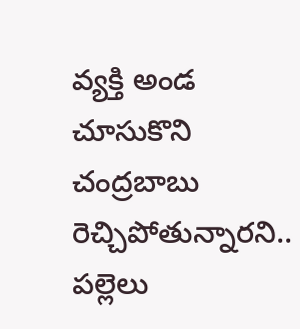వ్యక్తి అండ చూసుకొని చంద్రబాబు రెచ్చిపోతున్నారని.. పల్లెలు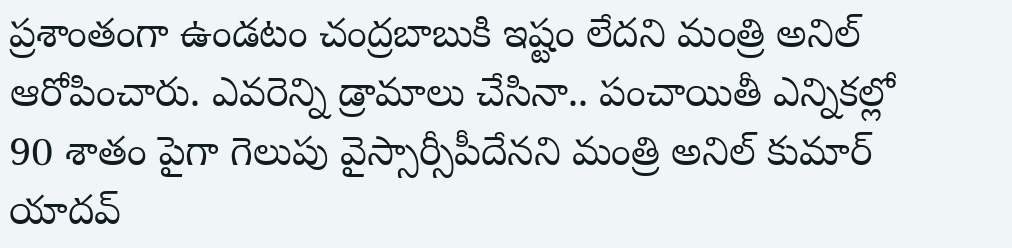ప్రశాంతంగా ఉండటం చంద్రబాబుకి ఇష్టం లేదని మంత్రి అనిల్ ఆరోపించారు. ఎవరెన్ని డ్రామాలు చేసినా.. పంచాయితీ ఎన్నికల్లో 90 శాతం పైగా గెలుపు వైస్సార్సీపీదేనని మంత్రి అనిల్‌ కుమార్ యాదవ్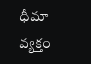ధీమా వ్యక్తం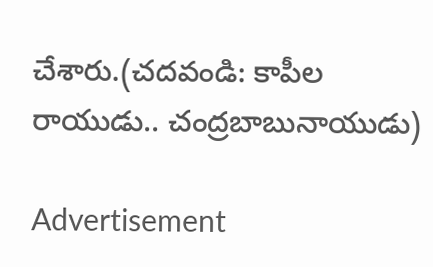చేశారు.(చదవండి: కాపీల రాయుడు.. చంద్రబాబునాయుడు)

Advertisement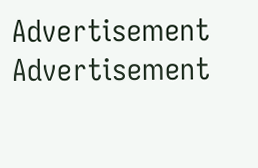Advertisement
Advertisement